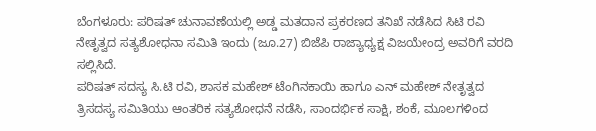ಬೆಂಗಳೂರು: ಪರಿಷತ್ ಚುನಾವಣೆಯಲ್ಲಿ ಅಡ್ಡ ಮತದಾನ ಪ್ರಕರಣದ ತನಿಖೆ ನಡೆಸಿದ ಸಿಟಿ ರವಿ ನೇತೃತ್ವದ ಸತ್ಯಶೋಧನಾ ಸಮಿತಿ ಇಂದು (ಜೂ.27) ಬಿಜೆಪಿ ರಾಜ್ಯಾಧ್ಯಕ್ಷ ವಿಜಯೇಂದ್ರ ಅವರಿಗೆ ವರದಿ ಸಲ್ಲಿಸಿದೆ.
ಪರಿಷತ್ ಸದಸ್ಯ ಸಿ.ಟಿ ರವಿ, ಶಾಸಕ ಮಹೇಶ್ ಟೆಂಗಿನಕಾಯಿ ಹಾಗೂ ಎನ್ ಮಹೇಶ್ ನೇತೃತ್ವದ ತ್ರಿಸದಸ್ಯ ಸಮಿತಿಯು ಆಂತರಿಕ ಸತ್ಯಶೋಧನೆ ನಡೆಸಿ, ಸಾಂದರ್ಭಿಕ ಸಾಕ್ಷಿ, ಶಂಕೆ, ಮೂಲಗಳಿಂದ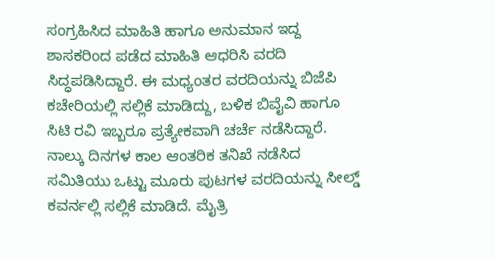ಸಂಗ್ರಹಿಸಿದ ಮಾಹಿತಿ ಹಾಗೂ ಅನುಮಾನ ಇದ್ದ ಶಾಸಕರಿಂದ ಪಡೆದ ಮಾಹಿತಿ ಆಧರಿಸಿ ವರದಿ ಸಿದ್ಧಪಡಿಸಿದ್ದಾರೆ. ಈ ಮಧ್ಯಂತರ ವರದಿಯನ್ನು ಬಿಜೆಪಿ ಕಚೇರಿಯಲ್ಲಿ ಸಲ್ಲಿಕೆ ಮಾಡಿದ್ದು, ಬಳಿಕ ಬಿವೈವಿ ಹಾಗೂ ಸಿಟಿ ರವಿ ಇಬ್ಬರೂ ಪ್ರತ್ಯೇಕವಾಗಿ ಚರ್ಚೆ ನಡೆಸಿದ್ದಾರೆ.
ನಾಲ್ಕು ದಿನಗಳ ಕಾಲ ಆಂತರಿಕ ತನಿಖೆ ನಡೆಸಿದ ಸಮಿತಿಯು ಒಟ್ಟು ಮೂರು ಪುಟಗಳ ವರದಿಯನ್ನು ಸೀಲ್ಡ್ ಕವರ್ನಲ್ಲಿ ಸಲ್ಲಿಕೆ ಮಾಡಿದೆ. ಮೈತ್ರಿ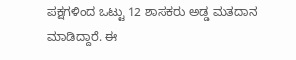ಪಕ್ಷಗಳಿಂದ ಒಟ್ಟು 12 ಶಾಸಕರು ಅಡ್ಡ ಮತದಾನ ಮಾಡಿದ್ದಾರೆ. ಈ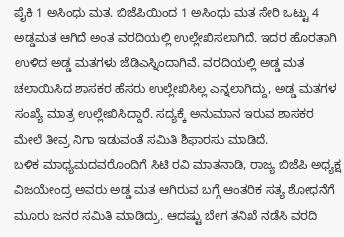ಪೈಕಿ 1 ಅಸಿಂಧು ಮತ. ಬಿಜೆಪಿಯಿಂದ 1 ಅಸಿಂಧು ಮತ ಸೇರಿ ಒಟ್ಟು 4 ಅಡ್ಡಮತ ಆಗಿದೆ ಅಂತ ವರದಿಯಲ್ಲಿ ಉಲ್ಲೇಖಿಸಲಾಗಿದೆ. ಇದರ ಹೊರತಾಗಿ ಉಳಿದ ಅಡ್ಡ ಮತಗಳು ಜೆಡಿಎಸ್ನಿಂದಾಗಿವೆ. ವರದಿಯಲ್ಲಿ ಅಡ್ಡ ಮತ ಚಲಾಯಿಸಿದ ಶಾಸಕರ ಹೆಸರು ಉಲ್ಲೇಖಿಸಿಲ್ಲ ಎನ್ನಲಾಗಿದ್ದು, ಅಡ್ಡ ಮತಗಳ ಸಂಖ್ಯೆ ಮಾತ್ರ ಉಲ್ಲೇಖಿಸಿದ್ದಾರೆ. ಸದ್ಯಕ್ಕೆ ಅನುಮಾನ ಇರುವ ಶಾಸಕರ ಮೇಲೆ ತೀವ್ರ ನಿಗಾ ಇಡುವಂತೆ ಸಮಿತಿ ಶಿಫಾರಸು ಮಾಡಿದೆ.
ಬಳಿಕ ಮಾಧ್ಯಮದವರೊಂದಿಗೆ ಸಿಟಿ ರವಿ ಮಾತನಾಡಿ, ರಾಜ್ಯ ಬಿಜೆಪಿ ಅಧ್ಯಕ್ಷ ವಿಜಯೇಂದ್ರ ಅವರು ಅಡ್ಡ ಮತ ಆಗಿರುವ ಬಗ್ಗೆ ಆಂತರಿಕ ಸತ್ಯ ಶೋಧನೆಗೆ ಮೂರು ಜನರ ಸಮಿತಿ ಮಾಡಿದ್ರು. ಆದಷ್ಟು ಬೇಗ ತನಿಖೆ ನಡೆಸಿ ವರದಿ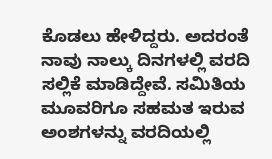ಕೊಡಲು ಹೇಳಿದ್ದರು. ಅದರಂತೆ ನಾವು ನಾಲ್ಕು ದಿನಗಳಲ್ಲಿ ವರದಿ ಸಲ್ಲಿಕೆ ಮಾಡಿದ್ದೇವೆ. ಸಮಿತಿಯ ಮೂವರಿಗೂ ಸಹಮತ ಇರುವ ಅಂಶಗಳನ್ನು ವರದಿಯಲ್ಲಿ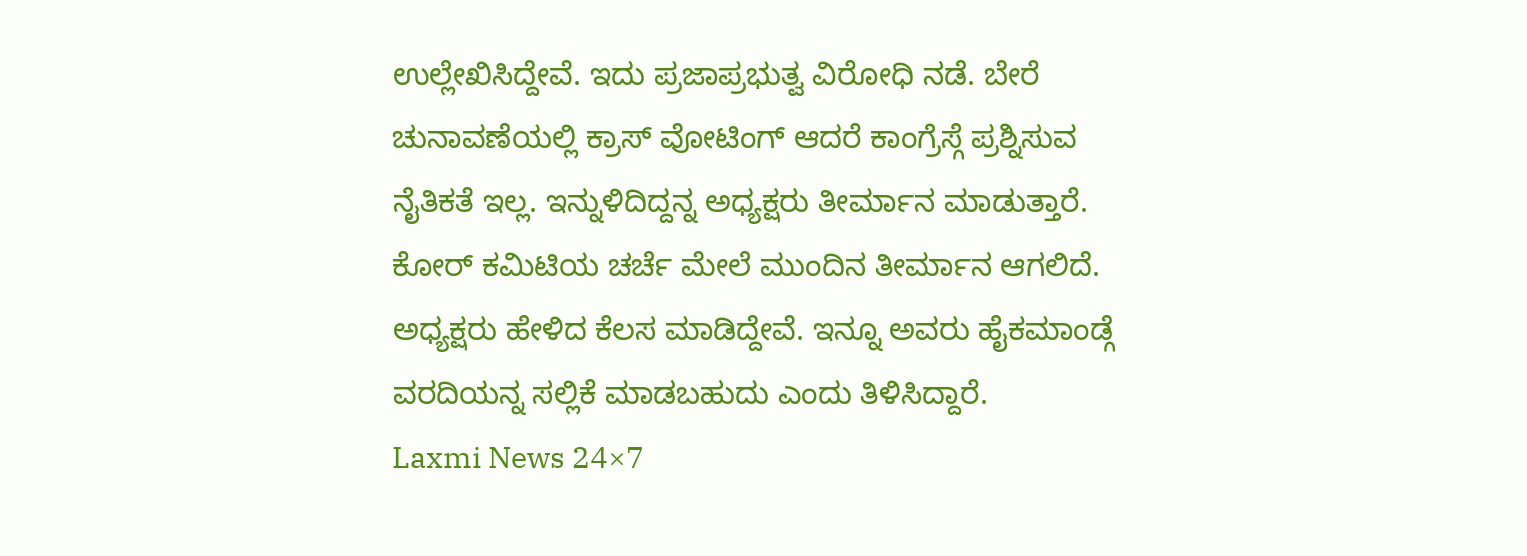ಉಲ್ಲೇಖಿಸಿದ್ದೇವೆ. ಇದು ಪ್ರಜಾಪ್ರಭುತ್ವ ವಿರೋಧಿ ನಡೆ. ಬೇರೆ ಚುನಾವಣೆಯಲ್ಲಿ ಕ್ರಾಸ್ ವೋಟಿಂಗ್ ಆದರೆ ಕಾಂಗ್ರೆಸ್ಗೆ ಪ್ರಶ್ನಿಸುವ ನೈತಿಕತೆ ಇಲ್ಲ. ಇನ್ನುಳಿದಿದ್ದನ್ನ ಅಧ್ಯಕ್ಷರು ತೀರ್ಮಾನ ಮಾಡುತ್ತಾರೆ. ಕೋರ್ ಕಮಿಟಿಯ ಚರ್ಚೆ ಮೇಲೆ ಮುಂದಿನ ತೀರ್ಮಾನ ಆಗಲಿದೆ. ಅಧ್ಯಕ್ಷರು ಹೇಳಿದ ಕೆಲಸ ಮಾಡಿದ್ದೇವೆ. ಇನ್ನೂ ಅವರು ಹೈಕಮಾಂಡ್ಗೆ ವರದಿಯನ್ನ ಸಲ್ಲಿಕೆ ಮಾಡಬಹುದು ಎಂದು ತಿಳಿಸಿದ್ದಾರೆ.
Laxmi News 24×7